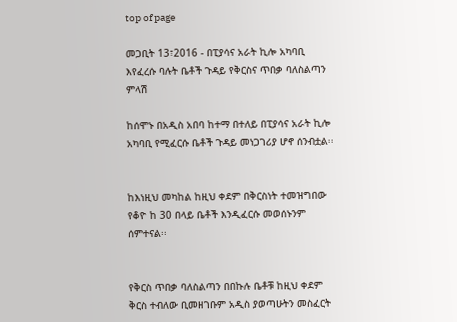top of page

መጋቢት 13፣2016 - በፒያሳና አራት ኪሎ አካባቢ እየፈረሱ ባሉት ቤቶች ጉዳይ የቅርስና ጥበቃ ባለስልጣን ምላሽ

ከሰሞኑ በአዲስ አበባ ከተማ በተለይ በፒያሳና አራት ኪሎ አካባቢ የሚፈርሱ ቤቶች ጉዳይ መነጋገሪያ ሆኖ ሰንብቷል፡፡


ከእነዚህ መካከል ከዚህ ቀደም በቅርስነት ተመዝግበው የቆዮ ከ 30 በላይ ቤቶች እንዲፈርሱ መወሰኑንም ሰምተናል፡፡


የቅርስ ጥበቃ ባለስልጣን በበኩሉ ቤቶቹ ከዚህ ቀደም ቅርስ ተብለው ቢመዘገቡም አዲስ ያወጣሁትን መስፈርት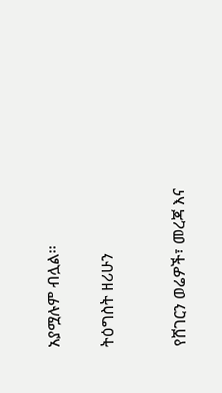አያሟሉም ብሏል፡፡


ትዕግስት ዘሪሁን



የሸገርን ወሬዎች፣ መረጃ እና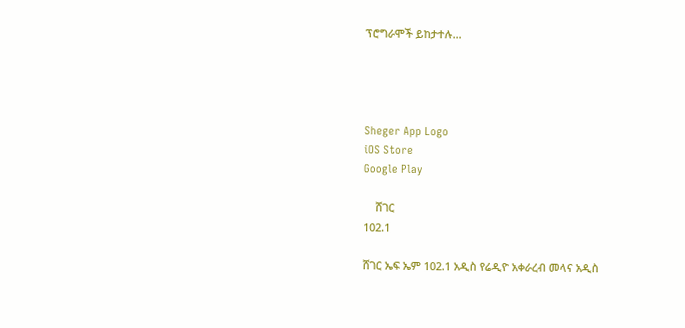ፕሮግራሞች ይከታተሉ…




Sheger App Logo
iOS Store
Google Play

    ሸገር
102.1

ሸገር ኤፍ ኤም 102.1 አዲስ የሬዲዮ አቀራረብ መላና አዲስ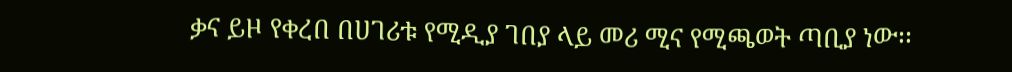ቃና ይዞ የቀረበ በሀገሪቱ የሚዲያ ገበያ ላይ መሪ ሚና የሚጫወት ጣቢያ ነው፡፡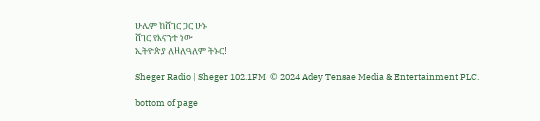ሁሌም ከሸገር ጋር ሁኑ
ሸገር የእናንተ ነው
ኢትዮጵያ ለዘለዓለም ትኑር!

Sheger Radio | Sheger 102.1FM  © 2024 Adey Tensae Media & Entertainment PLC.

bottom of page